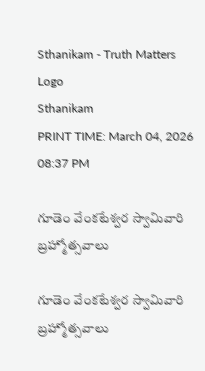Sthanikam - Truth Matters
Logo
Sthanikam
PRINT TIME: March 04, 2026 08:37 PM

గూడెం వేంకటేశ్వర స్వామివారి బ్రహ్మోత్సవాలు

గూడెం వేంకటేశ్వర స్వామివారి బ్రహ్మోత్సవాలు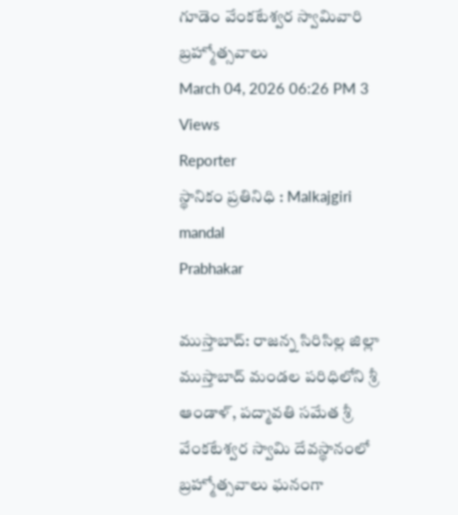గూడెం వేంకటేశ్వర స్వామివారి బ్రహ్మోత్సవాలు
March 04, 2026 06:26 PM 3 Views
Reporter
స్థానికం ప్రతినిధి : Malkajgiri mandal
Prabhakar

ముస్తాబాద్: రాజన్న సిరిసిల్ల జిల్లా ముస్తాబాద్ మండల పరిధిలోని శ్రీ ఆండాళ్, పద్మావతి సమేత శ్రీ వేంకటేశ్వర స్వామి దేవస్థానంలో బ్రహ్మోత్సవాలు ఘనంగా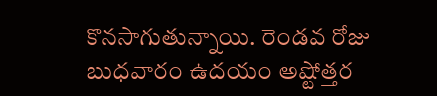కొనసాగుతున్నాయి. రెండవ రోజు బుధవారం ఉదయం అష్టోత్తర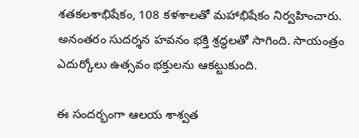శతకలశాభిషేకం, 108 కళశాలతో మహాభిషేకం నిర్వహించారు. అనంతరం సుదర్శన హవనం భక్తి శ్రద్ధలతో సాగింది. సాయంత్రం ఎదుర్కోలు ఉత్సవం భక్తులను ఆకట్టుకుంది.

ఈ సందర్భంగా ఆలయ శాశ్వత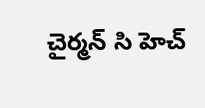చైర్మన్ సి హెచ్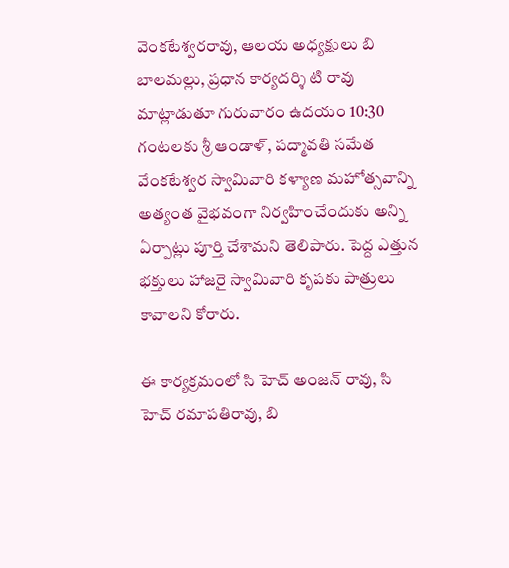వెంకటేశ్వరరావు, ఆలయ అధ్యక్షులు బి బాలమల్లు, ప్రధాన కార్యదర్శి టి రావు మాట్లాడుతూ గురువారం ఉదయం 10:30 గంటలకు శ్రీ ఆండాళ్, పద్మావతి సమేత వేంకటేశ్వర స్వామివారి కళ్యాణ మహోత్సవాన్ని అత్యంత వైభవంగా నిర్వహించేందుకు అన్ని ఏర్పాట్లు పూర్తి చేశామని తెలిపారు. పెద్ద ఎత్తున భక్తులు హాజరై స్వామివారి కృపకు పాత్రులు కావాలని కోరారు.

ఈ కార్యక్రమంలో సి హెచ్ అంజన్ రావు, సి హెచ్ రమాపతిరావు, బి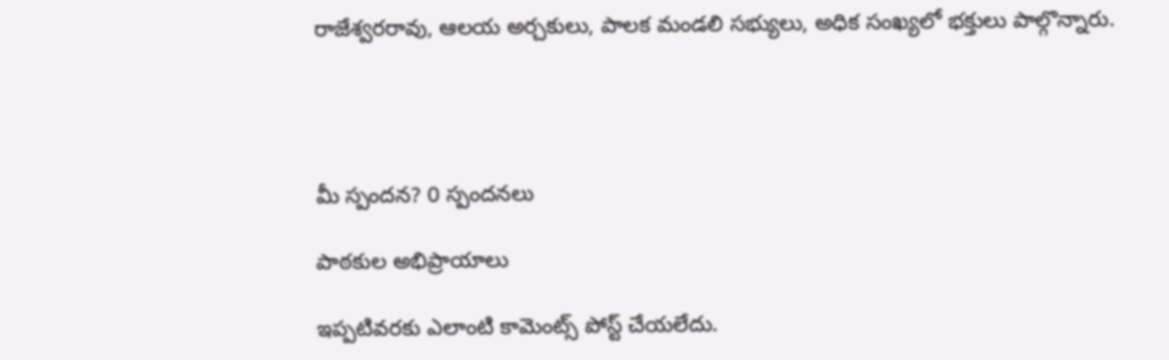రాజేశ్వరరావు, ఆలయ అర్చకులు, పాలక మండలి సభ్యులు, అధిక సంఖ్యలో భక్తులు పాల్గొన్నారు.




మీ స్పందన? 0 స్పందనలు

పాఠకుల అభిప్రాయాలు

ఇప్పటివరకు ఎలాంటి కామెంట్స్ పోస్ట్ చేయలేదు.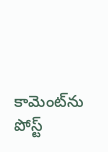కామెంట్‌ను పోస్ట్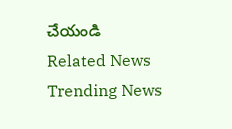చేయండి
Related News
Trending News